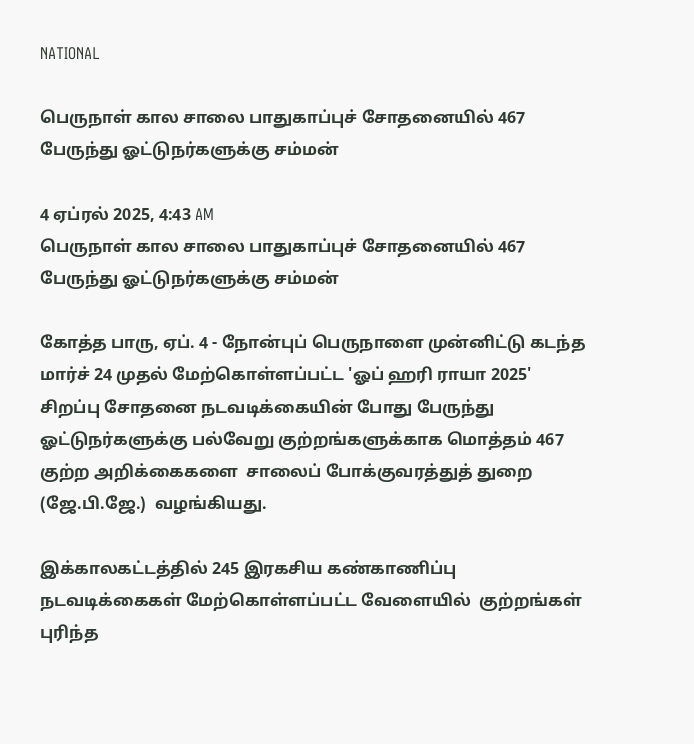NATIONAL

பெருநாள் கால சாலை பாதுகாப்புச் சோதனையில் 467 பேருந்து ஓட்டுநர்களுக்கு சம்மன்

4 ஏப்ரல் 2025, 4:43 AM
பெருநாள் கால சாலை பாதுகாப்புச் சோதனையில் 467 பேருந்து ஓட்டுநர்களுக்கு சம்மன்

கோத்த பாரு, ஏப். 4 - நோன்புப் பெருநாளை முன்னிட்டு கடந்த  மார்ச் 24 முதல் மேற்கொள்ளப்பட்ட 'ஓப் ஹரி ராயா 2025'  சிறப்பு சோதனை நடவடிக்கையின் போது பேருந்து ஓட்டுநர்களுக்கு பல்வேறு குற்றங்களுக்காக மொத்தம் 467 குற்ற அறிக்கைகளை  சாலைப் போக்குவரத்துத் துறை (ஜே.பி.ஜே.)  வழங்கியது.

இக்காலகட்டத்தில் 245 இரகசிய கண்காணிப்பு  நடவடிக்கைகள் மேற்கொள்ளப்பட்ட வேளையில்  குற்றங்கள் புரிந்த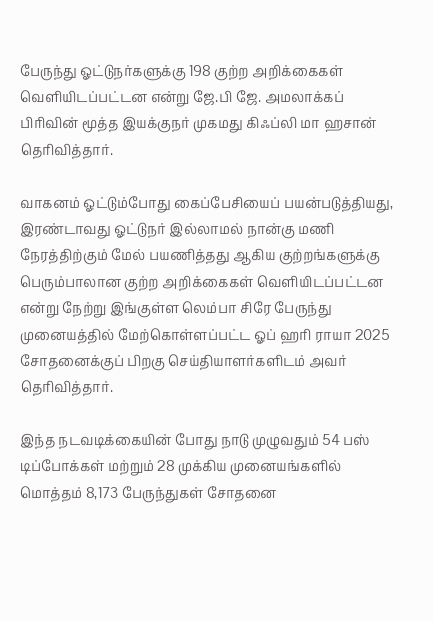பேருந்து ஓட்டுநர்களுக்கு 198 குற்ற அறிக்கைகள்  வெளியிடப்பட்டன என்று ஜே.பி ஜே. அமலாக்கப் பிரிவின் மூத்த இயக்குநர் முகமது கிஃப்லி மா ஹசான் தெரிவித்தார்.

வாகனம் ஓட்டும்போது கைப்பேசியைப் பயன்படுத்தியது,  இரண்டாவது ஓட்டுநர் இல்லாமல் நான்கு மணி நேரத்திற்கும் மேல் பயணித்தது ஆகிய குற்றங்களுக்கு  பெரும்பாலான குற்ற அறிக்கைகள் வெளியிடப்பட்டன என்று நேற்று இங்குள்ள லெம்பா சிரே பேருந்து முனையத்தில் மேற்கொள்ளப்பட்ட ஓப் ஹரி ராயா 2025 சோதனைக்குப் பிறகு செய்தியாளர்களிடம் அவர் தெரிவித்தார்.

இந்த நடவடிக்கையின் போது நாடு முழுவதும் 54 பஸ்  டிப்போக்கள் மற்றும் 28 முக்கிய முனையங்களில் மொத்தம் 8,173 பேருந்துகள் சோதனை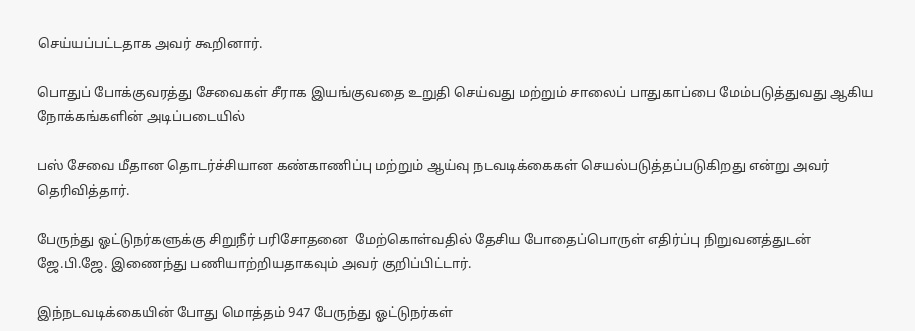செய்யப்பட்டதாக அவர் கூறினார்.

பொதுப் போக்குவரத்து சேவைகள் சீராக இயங்குவதை உறுதி செய்வது மற்றும் சாலைப் பாதுகாப்பை மேம்படுத்துவது ஆகிய நோக்கங்களின் அடிப்படையில்

பஸ் சேவை மீதான தொடர்ச்சியான கண்காணிப்பு மற்றும் ஆய்வு நடவடிக்கைகள் செயல்படுத்தப்படுகிறது என்று அவர் தெரிவித்தார்.

பேருந்து ஓட்டுநர்களுக்கு சிறுநீர் பரிசோதனை  மேற்கொள்வதில் தேசிய போதைப்பொருள் எதிர்ப்பு நிறுவனத்துடன் ஜே.பி.ஜே. இணைந்து பணியாற்றியதாகவும் அவர் குறிப்பிட்டார்.

இந்நடவடிக்கையின் போது மொத்தம் 947 பேருந்து ஓட்டுநர்கள்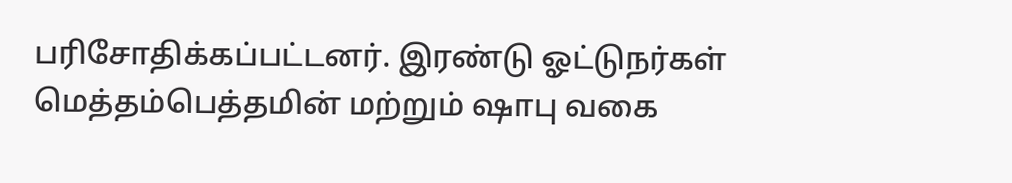பரிசோதிக்கப்பட்டனர். இரண்டு ஓட்டுநர்கள் மெத்தம்பெத்தமின் மற்றும் ஷாபு வகை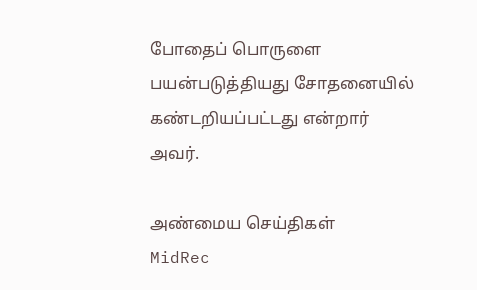போதைப் பொருளை பயன்படுத்தியது சோதனையில் கண்டறியப்பட்டது என்றார் அவர்.

அண்மைய செய்திகள்
MidRec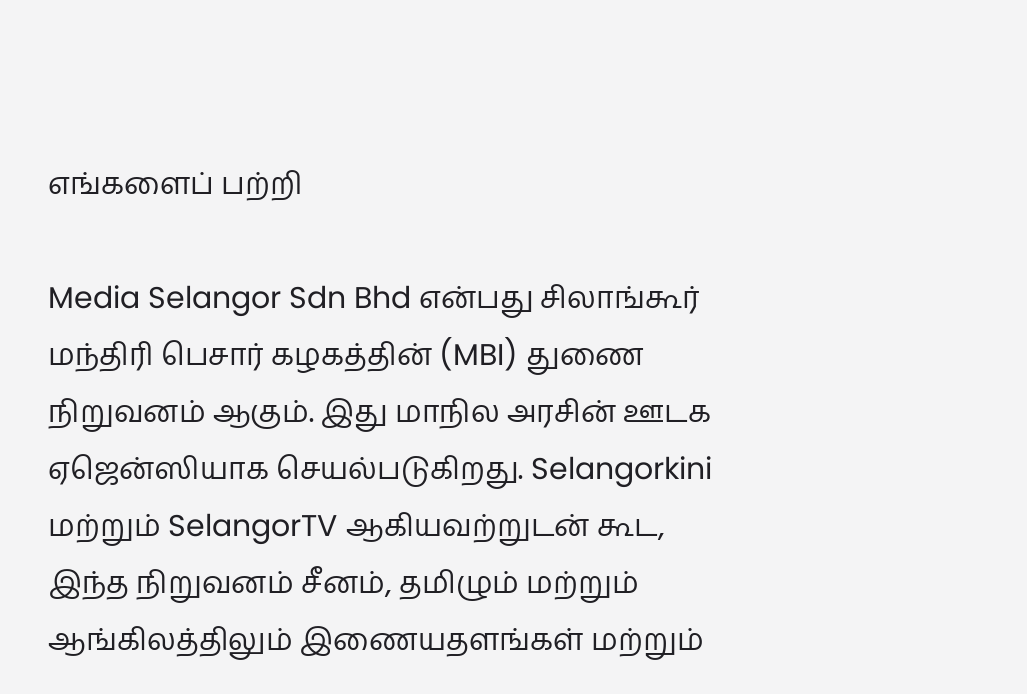எங்களைப் பற்றி

Media Selangor Sdn Bhd என்பது சிலாங்கூர் மந்திரி பெசார் கழகத்தின் (MBI) துணை நிறுவனம் ஆகும். இது மாநில அரசின் ஊடக ஏஜென்ஸியாக செயல்படுகிறது. Selangorkini மற்றும் SelangorTV ஆகியவற்றுடன் கூட, இந்த நிறுவனம் சீனம், தமிழும் மற்றும் ஆங்கிலத்திலும் இணையதளங்கள் மற்றும்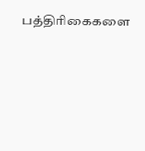பத்திரிகைகளை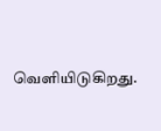வெளியிடுகிறது.